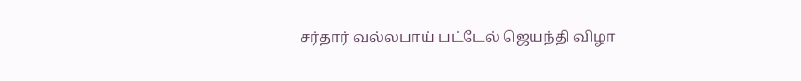சர்தார் வல்லபாய் பட்டேல் ஜெயந்தி விழா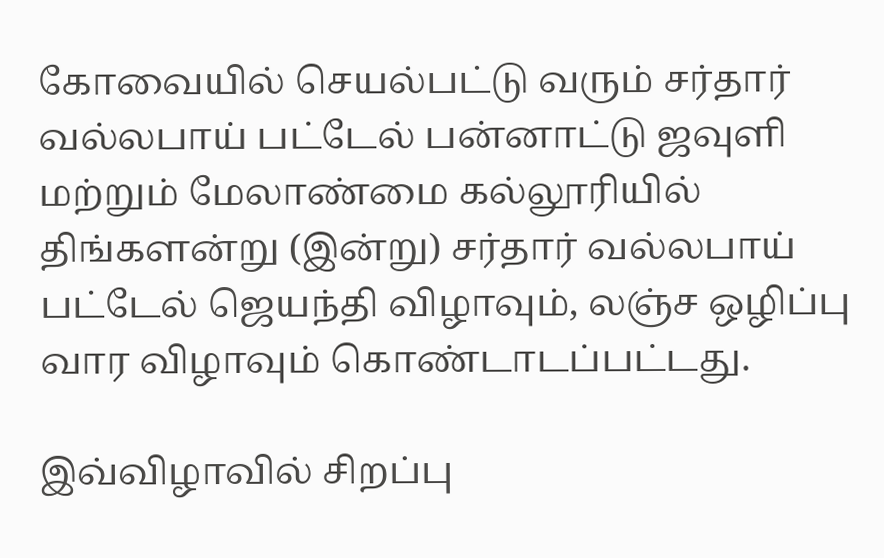கோவையில் செயல்பட்டு வரும் சர்தார் வல்லபாய் பட்டேல் பன்னாட்டு ஜவுளி மற்றும் மேலாண்மை கல்லூரியில் திங்களன்று (இன்று) சர்தார் வல்லபாய் பட்டேல் ஜெயந்தி விழாவும், லஞ்ச ஒழிப்பு வார விழாவும் கொண்டாடப்பட்டது.

இவ்விழாவில் சிறப்பு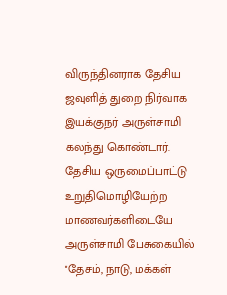விருந்தினராக தேசிய ஜவுளித் துறை நிர்வாக இயக்குநர் அருள்சாமி கலந்து கொண்டார். தேசிய ஒருமைப்பாட்டு உறுதிமொழியேற்ற மாணவர்களிடையே அருள்சாமி பேசுகையில் ''தேசம், நாடு, மக்கள்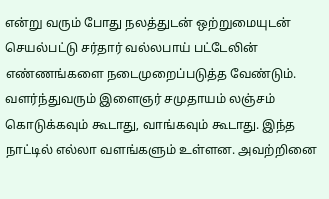என்று வரும் போது நலத்துடன் ஒற்றுமையுடன் செயல்பட்டு சர்தார் வல்லபாய் பட்டேலின் எண்ணங்களை நடைமுறைப்படுத்த வேண்டும். வளர்ந்துவரும் இளைஞர் சமுதாயம் லஞ்சம் கொடுக்கவும் கூடாது, வாங்கவும் கூடாது. இந்த நாட்டில் எல்லா வளங்களும் உள்ளன. அவற்றினை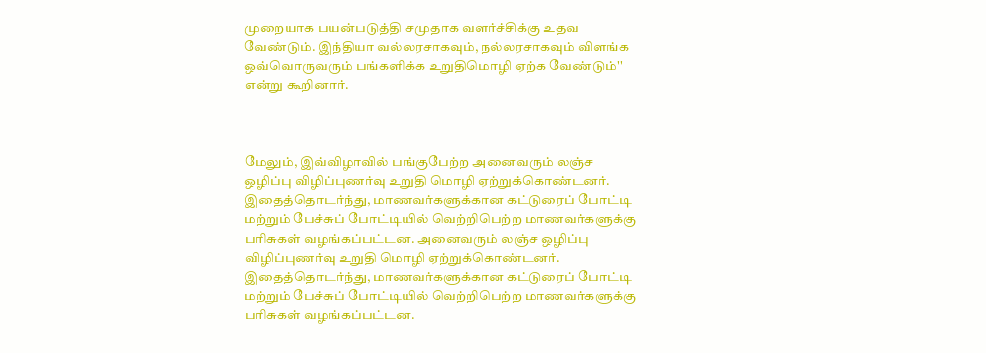முறையாக பயன்படுத்தி சமுதாக வளர்ச்சிக்கு உதவ வேண்டும். இந்தியா வல்லரசாகவும், நல்லரசாகவும் விளங்க ஒவ்வொருவரும் பங்களிக்க உறுதிமொழி ஏற்க வேண்டும்'' என்று கூறினார்.



மேலும், இவ்விழாவில் பங்குபேற்ற அனைவரும் லஞ்ச ஒழிப்பு விழிப்புணர்வு உறுதி மொழி ஏற்றுக்கொண்டனர். இதைத்தொடர்ந்து, மாணவர்களுக்கான கட்டுரைப் போட்டி மற்றும் பேச்சுப் போட்டியில் வெற்றிபெற்ற மாணவர்களுக்கு பரிசுகள் வழங்கப்பட்டன. அனைவரும் லஞ்ச ஒழிப்பு விழிப்புணர்வு உறுதி மொழி ஏற்றுக்கொண்டனர். இதைத்தொடர்ந்து, மாணவர்களுக்கான கட்டுரைப் போட்டி மற்றும் பேச்சுப் போட்டியில் வெற்றிபெற்ற மாணவர்களுக்கு பரிசுகள் வழங்கப்பட்டன.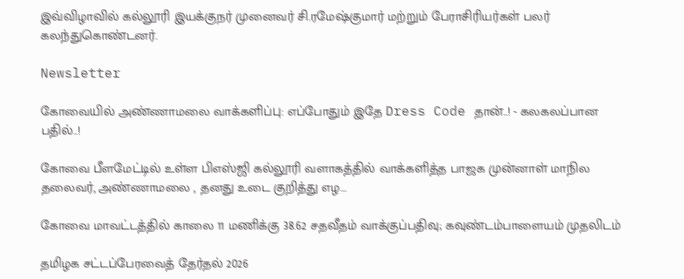இவ்விழாவில் கல்லூரி இயக்குநர் முனைவர் சி.ரமேஷ்குமார் மற்றும் பேராசிரியர்கள் பலர் கலந்துகொண்டனர்.

Newsletter

கோவையில் அண்ணாமலை வாக்களிப்பு: எப்போதும் இதே Dress Code தான்..! - கலகலப்பான பதில்..!

கோவை பீளமேட்டில் உள்ள பிஎஸ்ஜி கல்லூரி வளாகத்தில் வாக்களித்த பாஜக முன்னாள் மாநில தலைவர், அண்ணாமலை , தனது உடை குறித்து எழ...

கோவை மாவட்டத்தில் காலை 11 மணிக்கு 38.62 சதவீதம் வாக்குப்பதிவு; கவுண்டம்பாளையம் முதலிடம்

தமிழக சட்டப்பேரவைத் தேர்தல் 2026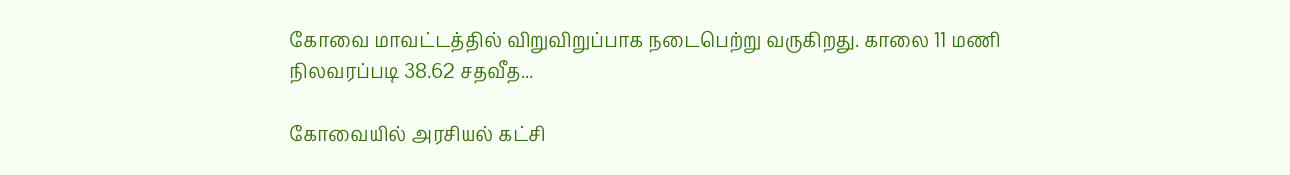கோவை மாவட்டத்தில் விறுவிறுப்பாக நடைபெற்று வருகிறது. காலை 11 மணி நிலவரப்படி 38.62 சதவீத...

கோவையில் அரசியல் கட்சி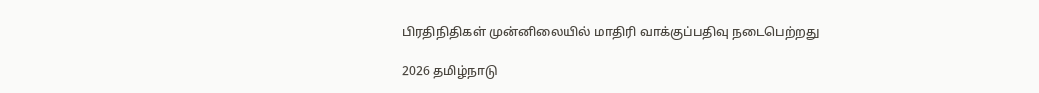பிரதிநிதிகள் முன்னிலையில் மாதிரி வாக்குப்பதிவு நடைபெற்றது

2026 தமிழ்நாடு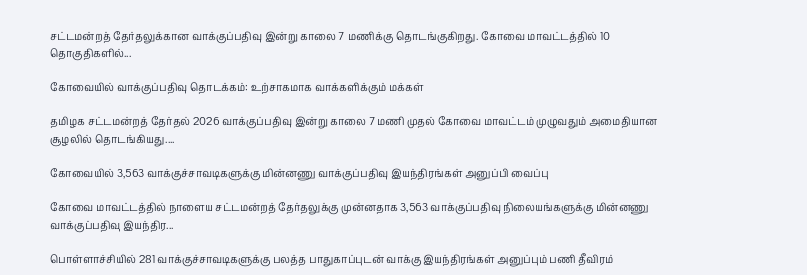சட்டமன்றத் தேர்தலுக்கான வாக்குப்பதிவு இன்று காலை 7 மணிக்கு தொடங்குகிறது. கோவை மாவட்டத்தில் 10 தொகுதிகளில்...

கோவையில் வாக்குப்பதிவு தொடக்கம்: உற்சாகமாக வாக்களிக்கும் மக்கள்

தமிழக சட்டமன்றத் தேர்தல் 2026 வாக்குப்பதிவு இன்று காலை 7 மணி முதல் கோவை மாவட்டம் முழுவதும் அமைதியான சூழலில் தொடங்கியது....

கோவையில் 3,563 வாக்குச்சாவடிகளுக்கு மின்னணு வாக்குப்பதிவு இயந்திரங்கள் அனுப்பி வைப்பு

கோவை மாவட்டத்தில் நாளைய சட்டமன்றத் தேர்தலுக்கு முன்னதாக 3,563 வாக்குப்பதிவு நிலையங்களுக்கு மின்னணு வாக்குப்பதிவு இயந்திர...

பொள்ளாச்சியில் 281 வாக்குச்சாவடிகளுக்கு பலத்த பாதுகாப்புடன் வாக்கு இயந்திரங்கள் அனுப்பும் பணி தீவிரம்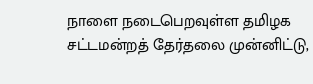நாளை நடைபெறவுள்ள தமிழக சட்டமன்றத் தேர்தலை முன்னிட்டு,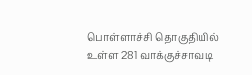பொள்ளாச்சி தொகுதியில் உள்ள 281 வாக்குச்சாவடி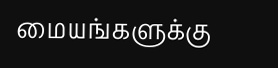மையங்களுக்கு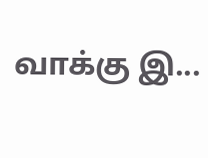வாக்கு இ...